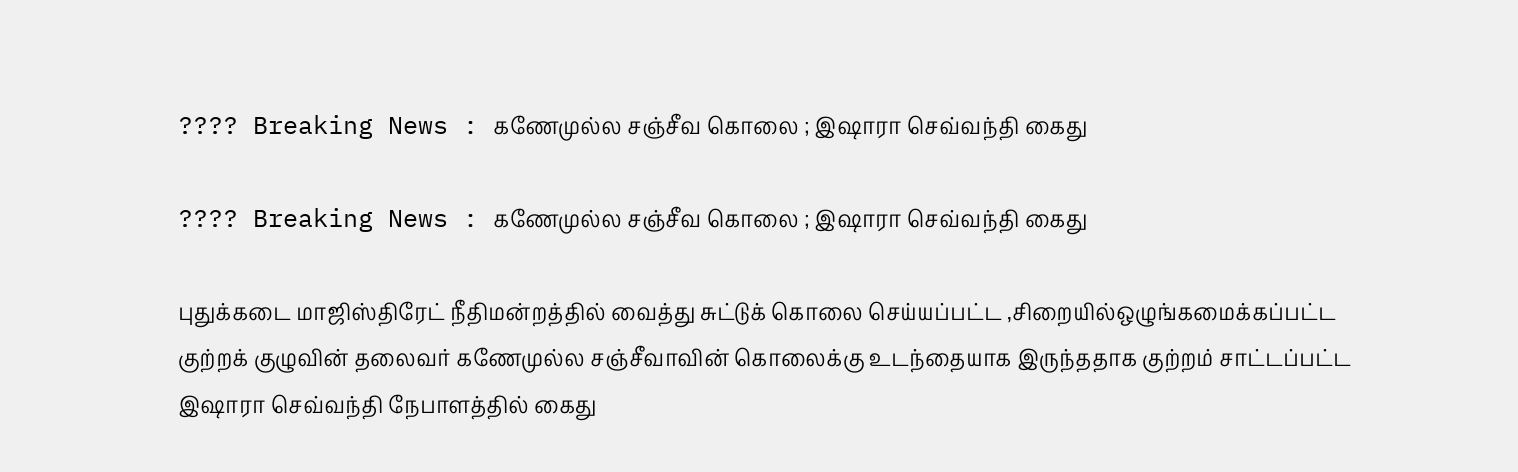???? Breaking News : கணேமுல்ல சஞ்சீவ கொலை ; இஷாரா செவ்வந்தி கைது

???? Breaking News : கணேமுல்ல சஞ்சீவ கொலை ; இஷாரா செவ்வந்தி கைது

புதுக்கடை மாஜிஸ்திரேட் நீதிமன்றத்தில் வைத்து சுட்டுக் கொலை செய்யப்பட்ட ,சிறையில்ஒழுங்கமைக்கப்பட்ட குற்றக் குழுவின் தலைவர் கணேமுல்ல சஞ்சீவாவின் கொலைக்கு உடந்தையாக இருந்ததாக குற்றம் சாட்டப்பட்ட இஷாரா செவ்வந்தி நேபாளத்தில் கைது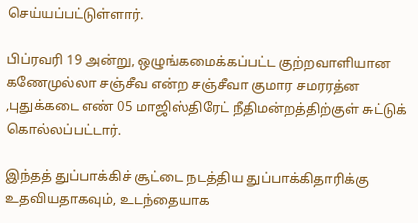செய்யப்பட்டுள்ளார்.

பிப்ரவரி 19 அன்று, ஒழுங்கமைக்கப்பட்ட குற்றவாளியான கணேமுல்லா சஞ்சீவ என்ற சஞ்சீவா குமார சமரரத்ன ,புதுக்கடை எண் 05 மாஜிஸ்திரேட் நீதிமன்றத்திற்குள் சுட்டுக் கொல்லப்பட்டார்.

இந்தத் துப்பாக்கிச் சூட்டை நடத்திய துப்பாக்கிதாரிக்கு உதவியதாகவும், உடந்தையாக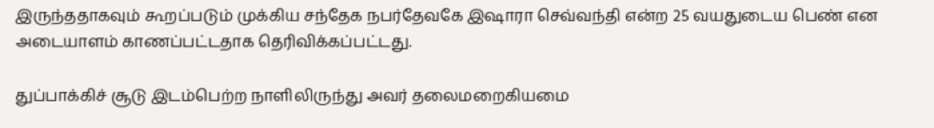இருந்ததாகவும் கூறப்படும் முக்கிய சந்தேக நபர்தேவகே இஷாரா செவ்வந்தி என்ற 25 வயதுடைய பெண் என அடையாளம் காணப்பட்டதாக தெரிவிக்கப்பட்டது.

துப்பாக்கிச் சூடு இடம்பெற்ற நாளிலிருந்து அவர் தலைமறைகியமை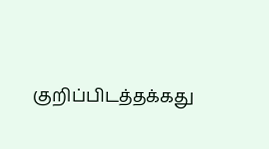குறிப்பிடத்தக்கது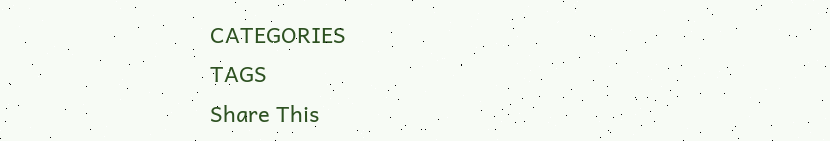CATEGORIES
TAGS
Share This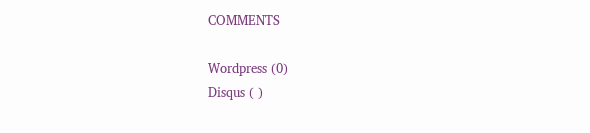COMMENTS

Wordpress (0)
Disqus ( )